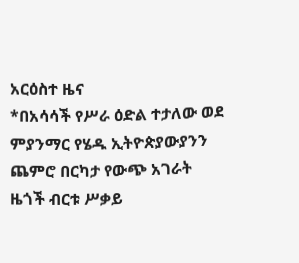አርዕስተ ዜና
*በአሳሳች የሥራ ዕድል ተታለው ወደ ምያንማር የሄዱ ኢትዮጵያውያንን ጨምሮ በርካታ የውጭ አገራት ዜጎች ብርቱ ሥቃይ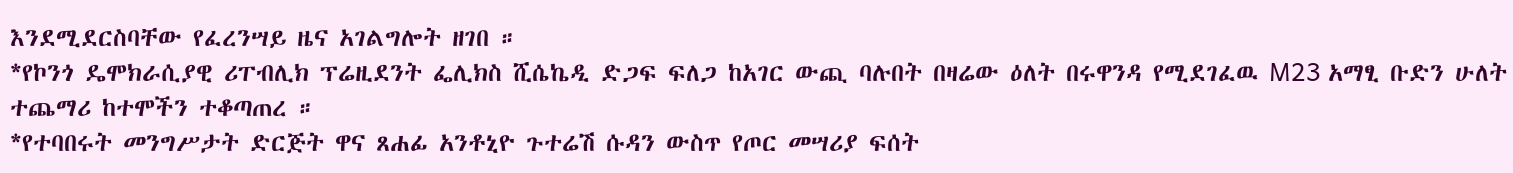እንደሚደርስባቸው የፈረንሣይ ዜና አገልግሎት ዘገበ ።
*የኮንጎ ዴሞክራሲያዊ ሪፐብሊክ ፕሬዚደንት ፌሊክስ ሺሴኬዲ ድጋፍ ፍለጋ ከአገር ውጪ ባሉበት በዛሬው ዕለት በሩዋንዳ የሚደገፈዉ M23 አማፂ ቡድን ሁለት ተጨማሪ ከተሞችን ተቆጣጠረ ።
*የተባበሩት መንግሥታት ድርጅት ዋና ጸሐፊ አንቶኒዮ ጉተሬሽ ሱዳን ውስጥ የጦር መሣሪያ ፍሰት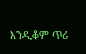እንዲቆም ጥሪ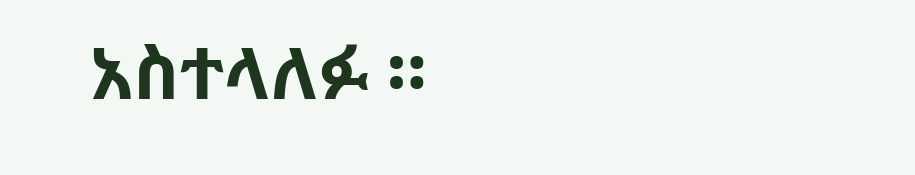አስተላለፉ ።